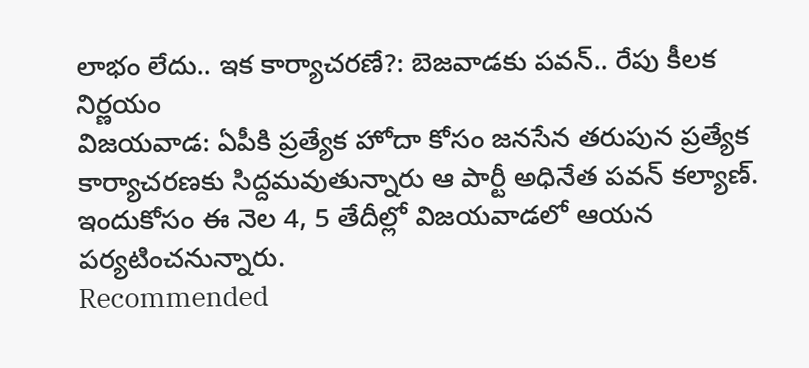లాభం లేదు.. ఇక కార్యాచరణే?: బెజవాడకు పవన్.. రేపు కీలక నిర్ణయం
విజయవాడ: ఏపీకి ప్రత్యేక హోదా కోసం జనసేన తరుపున ప్రత్యేక కార్యాచరణకు సిద్దమవుతున్నారు ఆ పార్టీ అధినేత పవన్ కల్యాణ్. ఇందుకోసం ఈ నెల 4, 5 తేదీల్లో విజయవాడలో ఆయన పర్యటించనున్నారు.
Recommended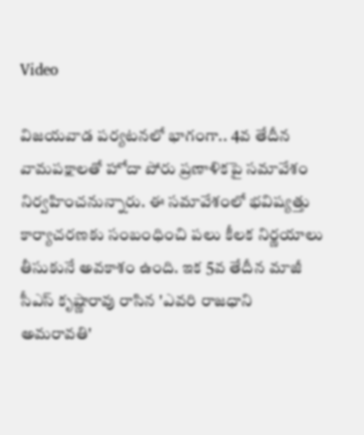Video

విజయవాడ పర్యటనలో భాగంగా.. 4వ తేదీన వామపక్షాలతో హోదా పోరు ప్రణాళికపై సమావేశం నిర్వహించనున్నారు. ఈ సమావేశంలో భవిష్యత్తు కార్యాచరణకు సంబంధించి పలు కీలక నిర్ణయాలు తీసుకునే అవకాశం ఉంది. ఇక 5వ తేదీన మాజీ సీఎస్ కృష్ణారావు రాసిన 'ఎవరి రాజధాని అమరావతి'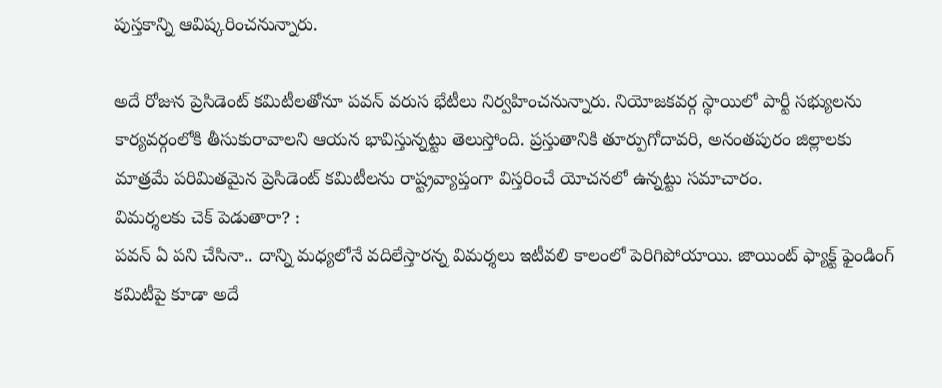పుస్తకాన్ని ఆవిష్కరించనున్నారు.

అదే రోజున ప్రెసిడెంట్ కమిటీలతోనూ పవన్ వరుస భేటీలు నిర్వహించనున్నారు. నియోజకవర్గ స్థాయిలో పార్టీ సభ్యులను కార్యవర్గంలోకి తీసుకురావాలని ఆయన భావిస్తున్నట్టు తెలుస్తోంది. ప్రస్తుతానికి తూర్పుగోదావరి, అనంతపురం జిల్లాలకు మాత్రమే పరిమితమైన ప్రెసిడెంట్ కమిటీలను రాష్ట్రవ్యాప్తంగా విస్తరించే యోచనలో ఉన్నట్టు సమాచారం.
విమర్శలకు చెక్ పెడుతారా? :
పవన్ ఏ పని చేసినా.. దాన్ని మధ్యలోనే వదిలేస్తారన్న విమర్శలు ఇటీవలి కాలంలో పెరిగిపోయాయి. జాయింట్ ఫ్యాక్ట్ ఫైండింగ్ కమిటీపై కూడా అదే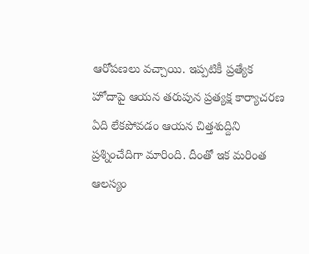ఆరోపణలు వచ్చాయి. ఇప్పటికీ ప్రత్యేక హోదాపై ఆయన తరుపున ప్రత్యక్ష కార్యాచరణ ఏది లేకపోవడం ఆయన చిత్తశుద్దిని ప్రశ్నించేదిగా మారింది. దీంతో ఇక మరింత ఆలస్యం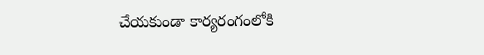చేయకుండా కార్యరంగంలోకి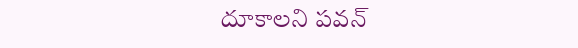దూకాలని పవన్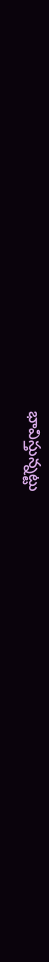భావిస్తున్నట్టు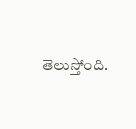తెలుస్తోంది.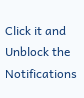Click it and Unblock the Notifications